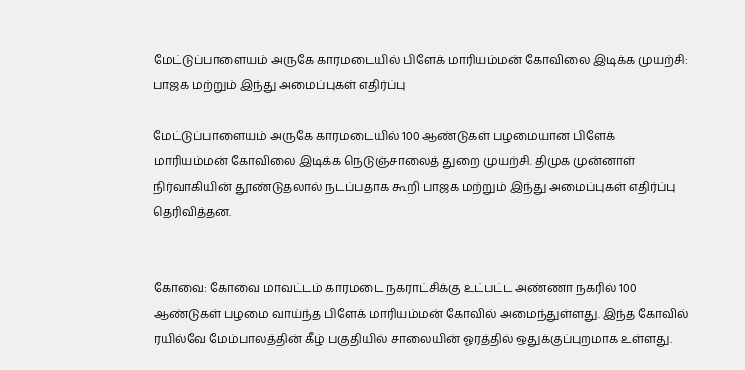மேட்டுப்பாளையம் அருகே காரமடையில் பிளேக் மாரியம்மன் கோவிலை இடிக்க முயற்சி: பாஜக மற்றும் இந்து அமைப்புகள் எதிர்ப்பு

மேட்டுப்பாளையம் அருகே காரமடையில் 100 ஆண்டுகள் பழமையான பிளேக் மாரியம்மன் கோவிலை இடிக்க நெடுஞ்சாலைத் துறை முயற்சி. திமுக முன்னாள் நிர்வாகியின் தூண்டுதலால் நடப்பதாக கூறி பாஜக மற்றும் இந்து அமைப்புகள் எதிர்ப்பு தெரிவித்தன.


கோவை: கோவை மாவட்டம் காரமடை நகராட்சிக்கு உட்பட்ட அண்ணா நகரில் 100 ஆண்டுகள் பழமை வாய்ந்த பிளேக் மாரியம்மன் கோவில் அமைந்துள்ளது. இந்த கோவில் ரயில்வே மேம்பாலத்தின் கீழ் பகுதியில் சாலையின் ஓரத்தில் ஒதுக்குப்புறமாக உள்ளது.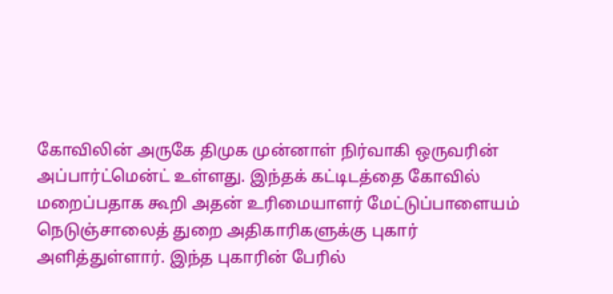கோவிலின் அருகே திமுக முன்னாள் நிர்வாகி ஒருவரின் அப்பார்ட்மென்ட் உள்ளது. இந்தக் கட்டிடத்தை கோவில் மறைப்பதாக கூறி அதன் உரிமையாளர் மேட்டுப்பாளையம் நெடுஞ்சாலைத் துறை அதிகாரிகளுக்கு புகார் அளித்துள்ளார். இந்த புகாரின் பேரில்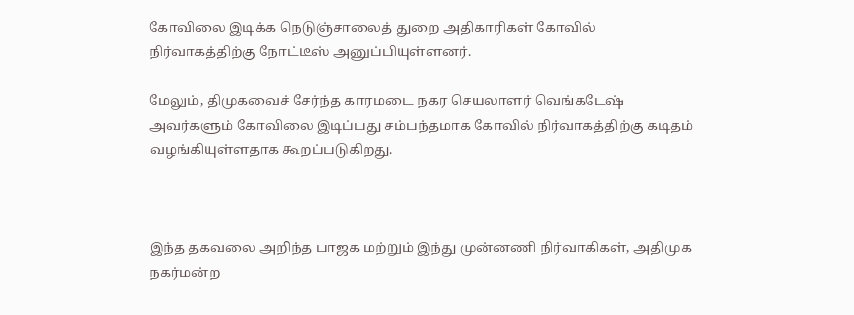கோவிலை இடிக்க நெடுஞ்சாலைத் துறை அதிகாரிகள் கோவில் நிர்வாகத்திற்கு நோட்டீஸ் அனுப்பியுள்ளனர்.

மேலும், திமுகவைச் சேர்ந்த காரமடை நகர செயலாளர் வெங்கடேஷ் அவர்களும் கோவிலை இடிப்பது சம்பந்தமாக கோவில் நிர்வாகத்திற்கு கடிதம் வழங்கியுள்ளதாக கூறப்படுகிறது.



இந்த தகவலை அறிந்த பாஜக மற்றும் இந்து முன்னணி நிர்வாகிகள், அதிமுக நகர்மன்ற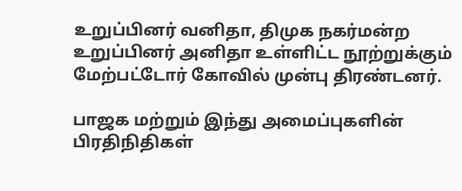உறுப்பினர் வனிதா, திமுக நகர்மன்ற உறுப்பினர் அனிதா உள்ளிட்ட நூற்றுக்கும் மேற்பட்டோர் கோவில் முன்பு திரண்டனர்.

பாஜக மற்றும் இந்து அமைப்புகளின் பிரதிநிதிகள்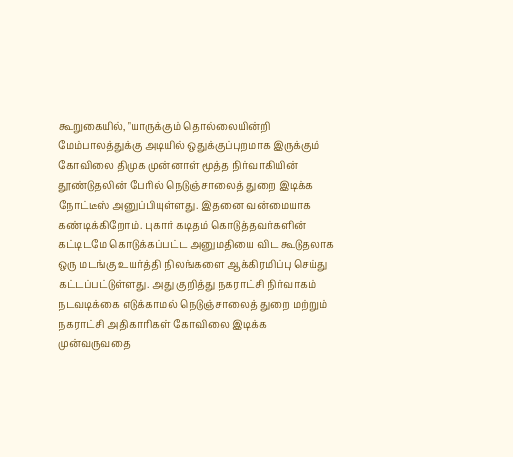கூறுகையில், "யாருக்கும் தொல்லையின்றி மேம்பாலத்துக்கு அடியில் ஒதுக்குப்புறமாக இருக்கும் கோவிலை திமுக முன்னாள் மூத்த நிர்வாகியின் தூண்டுதலின் பேரில் நெடுஞ்சாலைத் துறை இடிக்க நோட்டீஸ் அனுப்பியுள்ளது. இதனை வன்மையாக கண்டிக்கிறோம். புகார் கடிதம் கொடுத்தவர்களின் கட்டிடமே கொடுக்கப்பட்ட அனுமதியை விட கூடுதலாக ஒரு மடங்கு உயர்த்தி நிலங்களை ஆக்கிரமிப்பு செய்து கட்டப்பட்டுள்ளது. அது குறித்து நகராட்சி நிர்வாகம் நடவடிக்கை எடுக்காமல் நெடுஞ்சாலைத் துறை மற்றும் நகராட்சி அதிகாரிகள் கோவிலை இடிக்க முன்வருவதை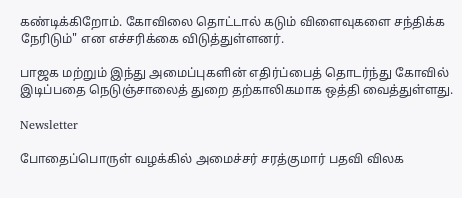கண்டிக்கிறோம். கோவிலை தொட்டால் கடும் விளைவுகளை சந்திக்க நேரிடும்" என எச்சரிக்கை விடுத்துள்ளனர்.

பாஜக மற்றும் இந்து அமைப்புகளின் எதிர்ப்பைத் தொடர்ந்து கோவில் இடிப்பதை நெடுஞ்சாலைத் துறை தற்காலிகமாக ஒத்தி வைத்துள்ளது.

Newsletter

போதைப்பொருள் வழக்கில் அமைச்சர் சரத்குமார் பதவி விலக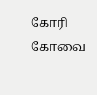கோரி கோவை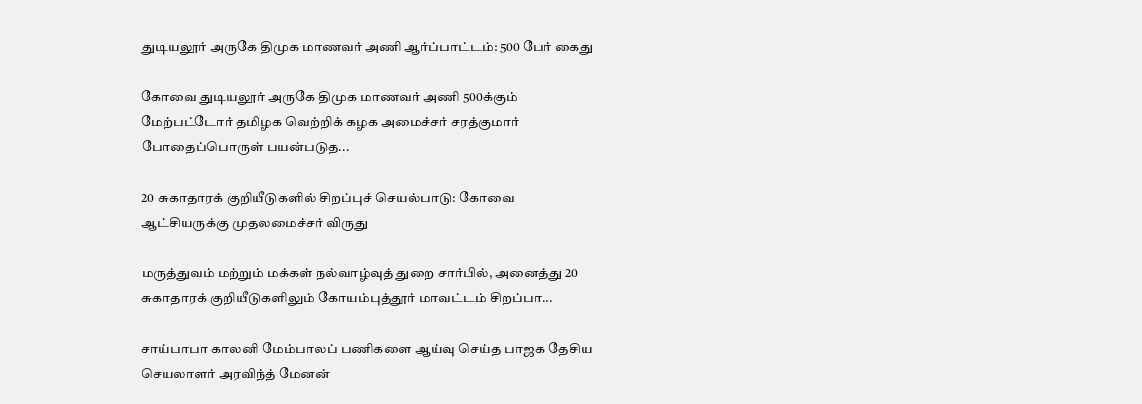துடியலூர் அருகே திமுக மாணவர் அணி ஆர்ப்பாட்டம்: 500 பேர் கைது

கோவை துடியலூர் அருகே திமுக மாணவர் அணி 500க்கும் மேற்பட்டோர் தமிழக வெற்றிக் கழக அமைச்சர் சரத்குமார் போதைப்பொருள் பயன்படுத...

20 சுகாதாரக் குறியீடுகளில் சிறப்புச் செயல்பாடு: கோவை ஆட்சியருக்கு முதலமைச்சர் விருது

மருத்துவம் மற்றும் மக்கள் நல்வாழ்வுத் துறை சார்பில், அனைத்து 20 சுகாதாரக் குறியீடுகளிலும் கோயம்புத்தூர் மாவட்டம் சிறப்பா...

சாய்பாபா காலனி மேம்பாலப் பணிகளை ஆய்வு செய்த பாஜக தேசிய செயலாளர் அரவிந்த் மேனன்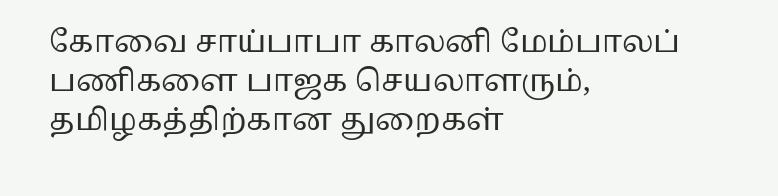கோவை சாய்பாபா காலனி மேம்பாலப் பணிகளை பாஜக செயலாளரும், தமிழகத்திற்கான துறைகள்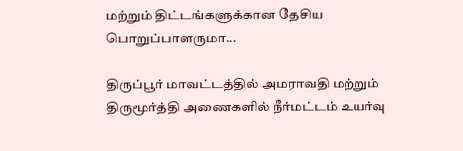மற்றும் திட்டங்களுக்கான தேசிய பொறுப்பாளருமா...

திருப்பூர் மாவட்டத்தில் அமராவதி மற்றும் திருமூர்த்தி அணைகளில் நீர்மட்டம் உயர்வு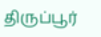திருப்பூர்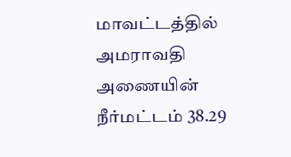மாவட்டத்தில் அமராவதி அணையின் நீர்மட்டம் 38.29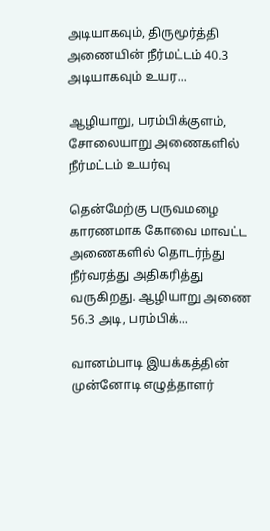அடியாகவும், திருமூர்த்தி அணையின் நீர்மட்டம் 40.3 அடியாகவும் உயர...

ஆழியாறு, பரம்பிக்குளம், சோலையாறு அணைகளில் நீர்மட்டம் உயர்வு

தென்மேற்கு பருவமழை காரணமாக கோவை மாவட்ட அணைகளில் தொடர்ந்து நீர்வரத்து அதிகரித்து வருகிறது. ஆழியாறு அணை 56.3 அடி, பரம்பிக்...

வானம்பாடி இயக்கத்தின் முன்னோடி எழுத்தாளர்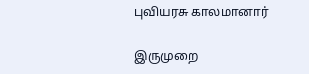புவியரசு காலமானார்

இருமுறை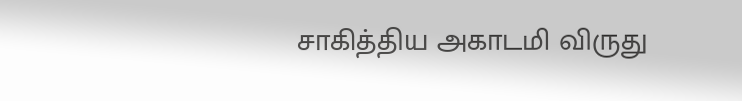சாகித்திய அகாடமி விருது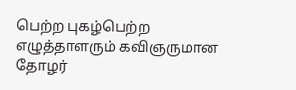பெற்ற புகழ்பெற்ற எழுத்தாளரும் கவிஞருமான தோழர்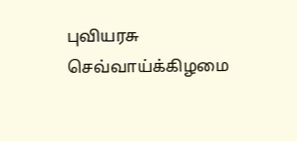புவியரசு செவ்வாய்க்கிழமை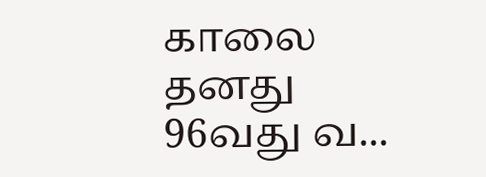காலை தனது 96வது வ...